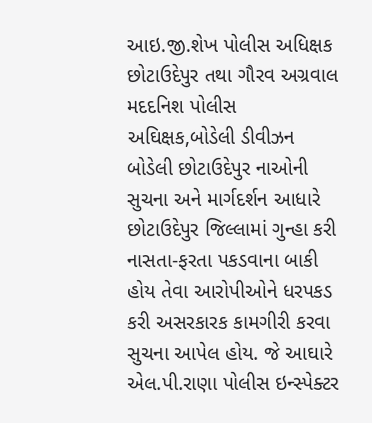આઇ.જી.શેખ પોલીસ અધિક્ષક છોટાઉદેપુર તથા ગૌરવ અગ્રવાલ મદદનિશ પોલીસ અઘિક્ષક,બોડેલી ડીવીઝન બોડેલી છોટાઉદેપુર નાઓની સુચના અને માર્ગદર્શન આધારે છોટાઉદેપુર જિલ્લામાં ગુન્હા કરી નાસતા-ફરતા પકડવાના બાકી હોય તેવા આરોપીઓને ધરપકડ કરી અસરકારક કામગીરી કરવા સુચના આપેલ હોય. જે આઘારે એલ.પી.રાણા પોલીસ ઇન્સ્પેક્ટર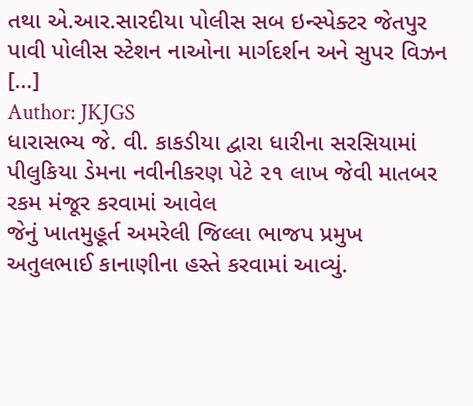તથા એ.આર.સારદીયા પોલીસ સબ ઇન્સ્પેક્ટર જેતપુર પાવી પોલીસ સ્ટેશન નાઓના માર્ગદર્શન અને સુપર વિઝન […]
Author: JKJGS
ધારાસભ્ય જે. વી. કાકડીયા દ્વારા ધારીના સરસિયામાં પીલુકિયા ડેમના નવીનીકરણ પેટે ૨૧ લાખ જેવી માતબર રકમ મંજૂર કરવામાં આવેલ
જેનું ખાતમુહૂર્ત અમરેલી જિલ્લા ભાજપ પ્રમુખ અતુલભાઈ કાનાણીના હસ્તે કરવામાં આવ્યું.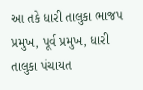આ તકે ધારી તાલુકા ભાજપ પ્રમુખ, પૂર્વ પ્રમુખ, ધારી તાલુકા પંચાયત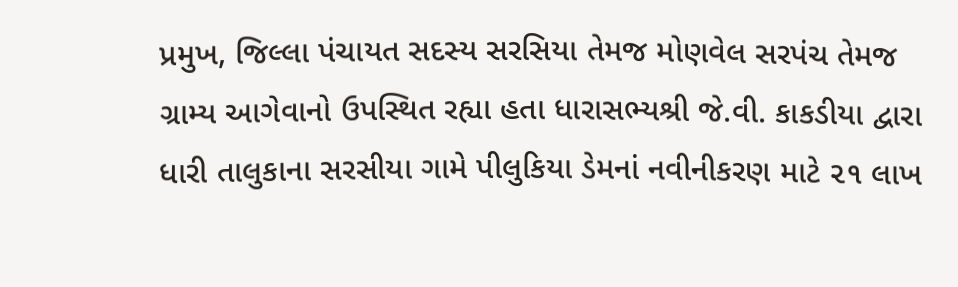પ્રમુખ, જિલ્લા પંચાયત સદસ્ય સરસિયા તેમજ મોણવેલ સરપંચ તેમજ ગ્રામ્ય આગેવાનો ઉપસ્થિત રહ્યા હતા ધારાસભ્યશ્રી જે.વી. કાકડીયા દ્વારા ધારી તાલુકાના સરસીયા ગામે પીલુકિયા ડેમનાં નવીનીકરણ માટે ૨૧ લાખ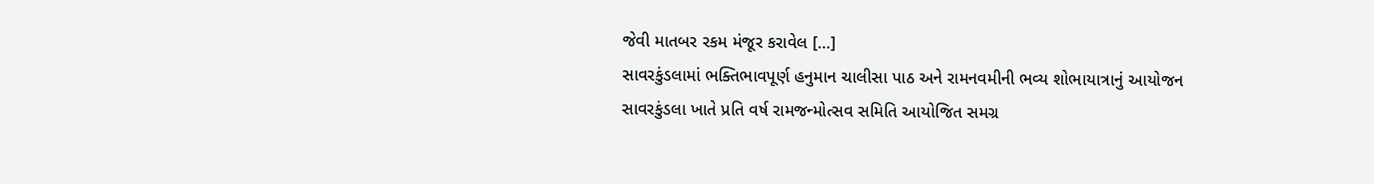જેવી માતબર રકમ મંજૂર કરાવેલ […]
સાવરકુંડલામાં ભક્તિભાવપૂર્ણ હનુમાન ચાલીસા પાઠ અને રામનવમીની ભવ્ય શોભાયાત્રાનું આયોજન
સાવરકુંડલા ખાતે પ્રતિ વર્ષ રામજન્મોત્સવ સમિતિ આયોજિત સમગ્ર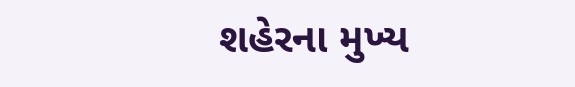શહેરના મુખ્ય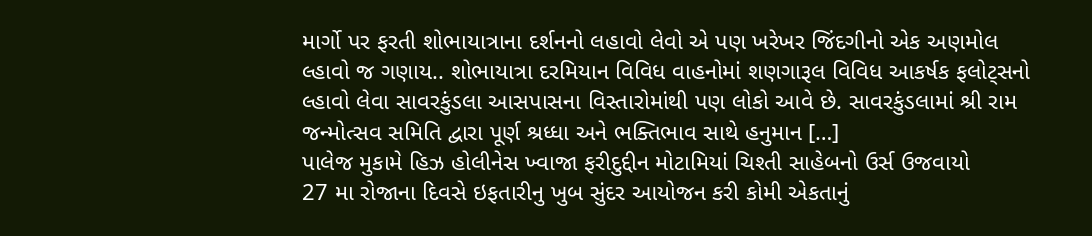માર્ગો પર ફરતી શોભાયાત્રાના દર્શનનો લહાવો લેવો એ પણ ખરેખર જિંદગીનો એક અણમોલ લ્હાવો જ ગણાય.. શોભાયાત્રા દરમિયાન વિવિધ વાહનોમાં શણગારૂલ વિવિધ આકર્ષક ફલોટ્સનો લ્હાવો લેવા સાવરકુંડલા આસપાસના વિસ્તારોમાંથી પણ લોકો આવે છે. સાવરકુંડલામાં શ્રી રામ જન્મોત્સવ સમિતિ દ્વારા પૂર્ણ શ્રધ્ધા અને ભક્તિભાવ સાથે હનુમાન […]
પાલેજ મુકામે હિઝ હોલીનેસ ખ્વાજા ફરીદુદ્દીન મોટામિયાં ચિશ્તી સાહેબનો ઉર્સ ઉજવાયો
27 મા રોજાના દિવસે ઇફતારીનુ ખુબ સુંદર આયોજન કરી કોમી એકતાનું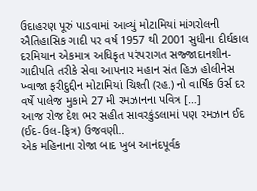ઉદાહરણ પૂરું પાડવામાં આવ્યું મોટામિયાં માંગરોલની ઐતિહાસિક ગાદી પર વર્ષ 1957 થી 2001 સુધીના દીર્ઘકાલ દરમિયાન એકમાત્ર અધિકૃત પરંપરાગત સજ્જાદાનશીન- ગાદીપતિ તરીકે સેવા આપનાર મહાન સંત હિઝ હોલીનેસ ખ્વાજા ફરીદુદ્દીન મોટામિયાં ચિશ્તી (રહ.) નો વાર્ષિક ઉર્સ દર વર્ષે પાલેજ મુકામે 27 મી રમઝાનના પવિત્ર […]
આજ રોજ દેશ ભર સહીત સાવરકુંડલામાં પણ રમઝાન ઈદ (ઈદ-ઉલ-ફિત્ર) ઉજવણી..
એક મહિનાના રોજા બાદ ખુબ આનંદપૂર્વક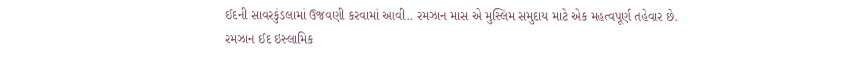ઈદની સાવરકુંડલામાં ઉજવણી કરવામાં આવી.. રમઝાન માસ એ મુસ્લિમ સમુદાય માટે એક મહત્વપૂર્ણ તહેવાર છે. રમઝાન ઈદ ઇસ્લામિક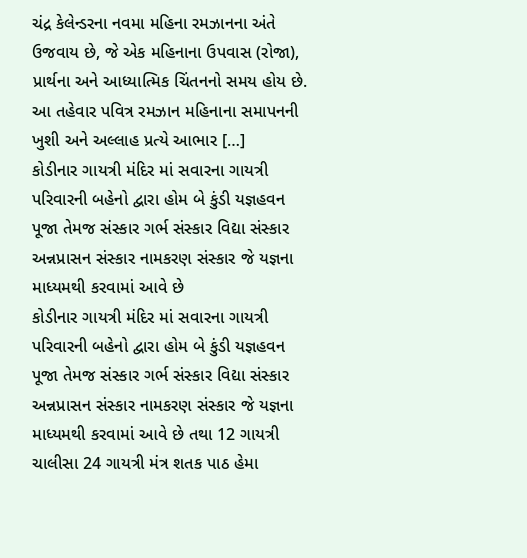ચંદ્ર કેલેન્ડરના નવમા મહિના રમઝાનના અંતે ઉજવાય છે, જે એક મહિનાના ઉપવાસ (રોજા), પ્રાર્થના અને આધ્યાત્મિક ચિંતનનો સમય હોય છે. આ તહેવાર પવિત્ર રમઝાન મહિનાના સમાપનની ખુશી અને અલ્લાહ પ્રત્યે આભાર […]
કોડીનાર ગાયત્રી મંદિર માં સવારના ગાયત્રી પરિવારની બહેનો દ્વારા હોમ બે કુંડી યજ્ઞહવન પૂજા તેમજ સંસ્કાર ગર્ભ સંસ્કાર વિદ્યા સંસ્કાર અન્નપ્રાસન સંસ્કાર નામકરણ સંસ્કાર જે યજ્ઞના માધ્યમથી કરવામાં આવે છે
કોડીનાર ગાયત્રી મંદિર માં સવારના ગાયત્રી પરિવારની બહેનો દ્વારા હોમ બે કુંડી યજ્ઞહવન પૂજા તેમજ સંસ્કાર ગર્ભ સંસ્કાર વિદ્યા સંસ્કાર અન્નપ્રાસન સંસ્કાર નામકરણ સંસ્કાર જે યજ્ઞના માધ્યમથી કરવામાં આવે છે તથા 12 ગાયત્રી ચાલીસા 24 ગાયત્રી મંત્ર શતક પાઠ હેમા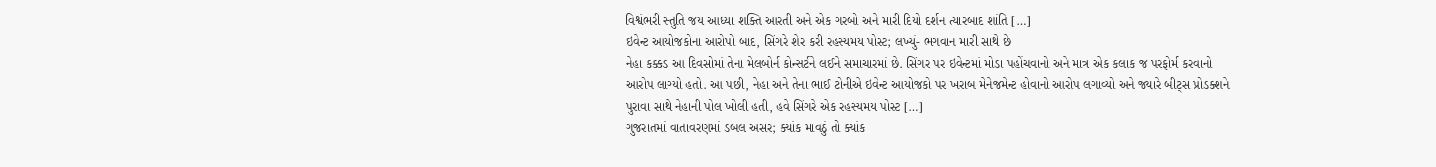વિશ્વંભરી સ્તુતિ જય આધ્યા શક્તિ આરતી અને એક ગરબો અને મારી દિયો દર્શન ત્યારબાદ શાંતિ […]
ઇવેન્ટ આયોજકોના આરોપો બાદ, સિંગરે શેર કરી રહસ્યમય પોસ્ટ; લખ્યું- ભગવાન મારી સાથે છે
નેહા કક્કડ આ દિવસોમાં તેના મેલબોર્ન કોન્સર્ટને લઈને સમાચારમાં છે. સિંગર પર ઇવેન્ટમાં મોડા પહોંચવાનો અને માત્ર એક કલાક જ પરફોર્મ કરવાનો આરોપ લાગ્યો હતો. આ પછી, નેહા અને તેના ભાઈ ટોનીએ ઇવેન્ટ આયોજકો પર ખરાબ મેનેજમેન્ટ હોવાનો આરોપ લગાવ્યો અને જ્યારે બીટ્સ પ્રોડક્શને પુરાવા સાથે નેહાની પોલ ખોલી હતી, હવે સિંગરે એક રહસ્યમય પોસ્ટ […]
ગુજરાતમાં વાતાવરણમાં ડબલ અસર; ક્યાંક માવઠું તો ક્યાંક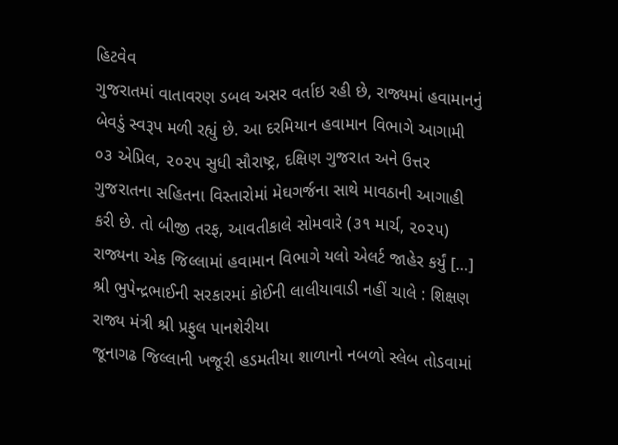હિટવેવ
ગુજરાતમાં વાતાવરણ ડબલ અસર વર્તાઇ રહી છે, રાજ્યમાં હવામાનનું બેવડું સ્વરૂપ મળી રહ્યું છે. આ દરમિયાન હવામાન વિભાગે આગામી ૦૩ એપ્રિલ, ૨૦૨૫ સુધી સૌરાષ્ટ્ર, દક્ષિણ ગુજરાત અને ઉત્તર ગુજરાતના સહિતના વિસ્તારોમાં મેઘગર્જના સાથે માવઠાની આગાહી કરી છે. તો બીજી તરફ, આવતીકાલે સોમવારે (૩૧ માર્ચ, ૨૦૨૫) રાજ્યના એક જિલ્લામાં હવામાન વિભાગે યલો એલર્ટ જાહેર કર્યું […]
શ્રી ભુપેન્દ્રભાઈની સરકારમાં કોઈની લાલીયાવાડી નહીં ચાલે : શિક્ષણ રાજ્ય મંત્રી શ્રી પ્રફુલ પાનશેરીયા
જૂનાગઢ જિલ્લાની ખજૂરી હડમતીયા શાળાનો નબળો સ્લેબ તોડવામાં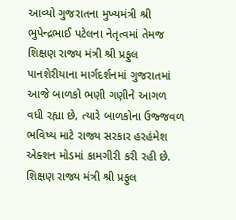આવ્યો ગુજરાતના મુખ્યમંત્રી શ્રી ભુપેન્દ્રભાઈ પટેલના નેતૃત્વમાં તેમજ શિક્ષણ રાજ્ય મંત્રી શ્રી પ્રફુલ પાનશેરીયાના માર્ગદર્શનમાં ગુજરાતમાં આજે બાળકો ભણી ગણીને આગળ વધી રહ્યા છે, ત્યારે બાળકોના ઉજ્જવળ ભવિષ્ય માટે રાજ્ય સરકાર હરહંમેશ એક્શન મોડમાં કામગીરી કરી રહી છે. શિક્ષણ રાજ્ય મંત્રી શ્રી પ્રફુલ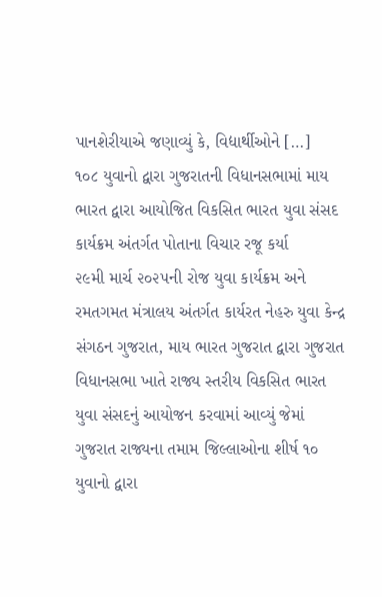પાનશેરીયાએ જણાવ્યું કે, વિદ્યાર્થીઓને […]
૧૦૮ યુવાનો દ્વારા ગુજરાતની વિધાનસભામાં માય ભારત દ્વારા આયોજિત વિકસિત ભારત યુવા સંસદ કાર્યક્રમ અંતર્ગત પોતાના વિચાર રજૂ કર્યા
૨૯મી માર્ચ ૨૦૨૫ની રોજ યુવા કાર્યક્રમ અને રમતગમત મંત્રાલય અંતર્ગત કાર્યરત નેહરુ યુવા કેન્દ્ર સંગઠન ગુજરાત, માય ભારત ગુજરાત દ્વારા ગુજરાત વિધાનસભા ખાતે રાજ્ય સ્તરીય વિકસિત ભારત યુવા સંસદનું આયોજન કરવામાં આવ્યું જેમાં ગુજરાત રાજ્યના તમામ જિલ્લાઓના શીર્ષ ૧૦ યુવાનો દ્વારા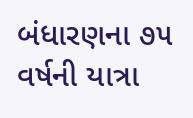બંધારણના ૭૫ વર્ષની યાત્રા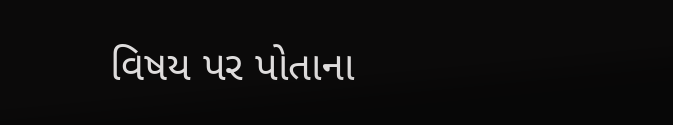વિષય પર પોતાના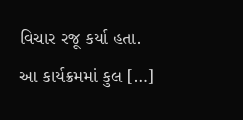વિચાર રજૂ કર્યા હતા. આ કાર્યક્રમમાં કુલ […]